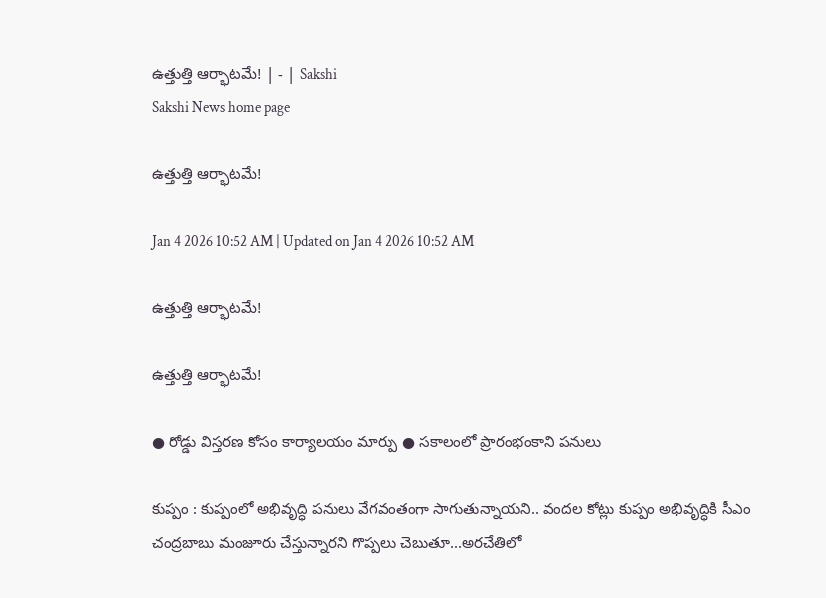ఉత్తుత్తి ఆర్భాటమే! | - | Sakshi
Sakshi News home page

ఉత్తుత్తి ఆర్భాటమే!

Jan 4 2026 10:52 AM | Updated on Jan 4 2026 10:52 AM

ఉత్తుత్తి ఆర్భాటమే!

ఉత్తుత్తి ఆర్భాటమే!

● రోడ్డు విస్తరణ కోసం కార్యాలయం మార్పు ● సకాలంలో ప్రారంభంకాని పనులు

కుప్పం : కుప్పంలో అభివృద్ధి పనులు వేగవంతంగా సాగుతున్నాయని.. వందల కోట్లు కుప్పం అభివృద్ధికి సీఎం చంద్రబాబు మంజూరు చేస్తున్నారని గొప్పలు చెబుతూ...అరచేతిలో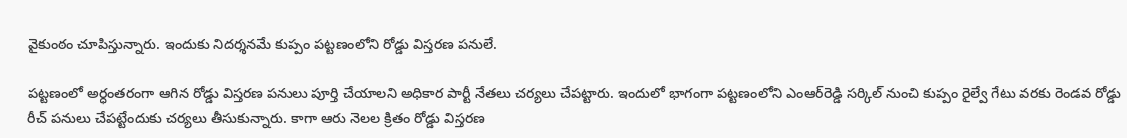వైకుంఠం చూపిస్తున్నారు. ఇందుకు నిదర్శనమే కుప్పం పట్టణంలోని రోడ్డు విస్తరణ పనులే.

పట్టణంలో అర్ధంతరంగా ఆగిన రోడ్డు విస్తరణ పనులు పూర్తి చేయాలని అధికార పార్టీ నేతలు చర్యలు చేపట్టారు. ఇందులో భాగంగా పట్టణంలోని ఎంఆర్‌రెడ్డి సర్కిల్‌ నుంచి కుప్పం రైల్వే గేటు వరకు రెండవ రోడ్డు రీచ్‌ పనులు చేపట్టేందుకు చర్యలు తీసుకున్నారు. కాగా ఆరు నెలల క్రితం రోడ్డు విస్తరణ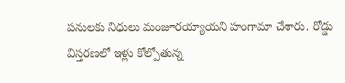పనులకు నిధులు మంజూరయ్యాయని హంగామా చేశారు. రోడ్డు విస్తరణలో ఇళ్లు కోల్పోతున్న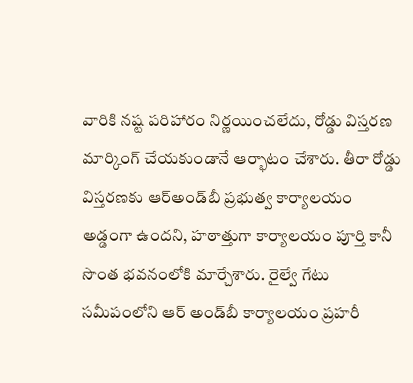వారికి నష్ట పరిహారం నిర్ణయించలేదు, రోడ్డు విస్తరణ మార్కింగ్‌ చేయకుండానే ఆర్భాటం చేశారు. తీరా రోడ్డు విస్తరణకు ఆర్‌అండ్‌బీ ప్రభుత్వ కార్యాలయం అడ్డంగా ఉందని, హఠాత్తుగా కార్యాలయం పూర్తి కానీ సొంత భవనంలోకి మార్చేశారు. రైల్వే గేటు సమీపంలోని ఆర్‌ అండ్‌బీ కార్యాలయం ప్రహరీ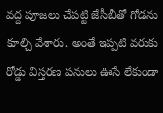వద్ద పూజలు చేపట్టి జేసీబీతో గోడను కూల్చి వేశారు. అంతే ఇప్పటి వరుకు రోడ్డు విస్తరణ పనులు ఊసే లేకుండా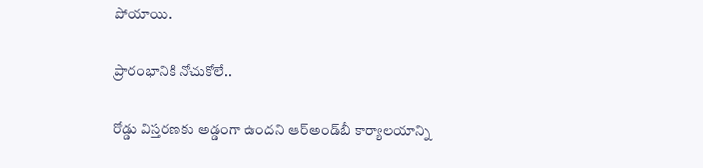పోయాయి.

ప్రారంభానికి నోచుకోలే..

రోడ్డు విస్తరణకు అడ్డంగా ఉందని ఆర్‌అండ్‌బీ కార్యాలయాన్ని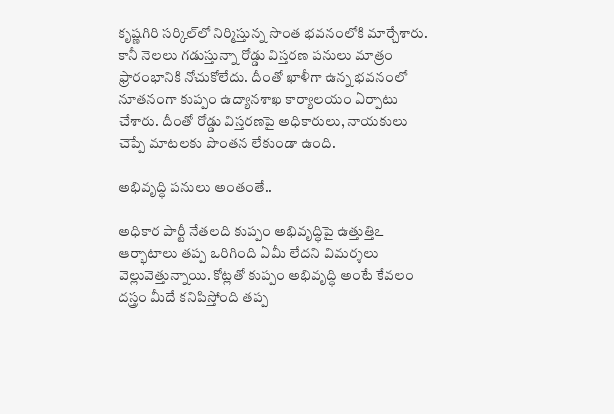కృష్ణగిరి సర్కిల్‌లో నిర్మిస్తున్న సొంత భవనంలోకి మార్చేశారు. కానీ నెలలు గడుస్తున్నా రోడ్డు విస్తరణ పనులు మాత్రం ఫ్రారంభానికి నోచుకోలేదు. దీంతో ఖాళీగా ఉన్న భవనంలో నూతనంగా కుప్పం ఉద్యానశాఖ కార్యాలయం ఏర్పాటు చేశారు. దీంతో రోడ్డు విస్తరణపై అధికారులు, నాయకులు చెప్పే మాటలకు పొంతన లేకుండా ఉంది.

అభివృద్ధి పనులు అంతంతే..

అధికార పార్టీ నేతలది కుప్పం అభివృద్ధిపై ఉత్తుత్తిఽ ఆర్భాటాలు తప్ప ఒరిగింది ఏమీ లేదని విమర్శలు వెల్లువెత్తున్నాయి. కోట్లతో కుప్పం అభివృద్ధి అంటే కేవలం దస్త్రం మీదే కనిపిస్తోంది తప్ప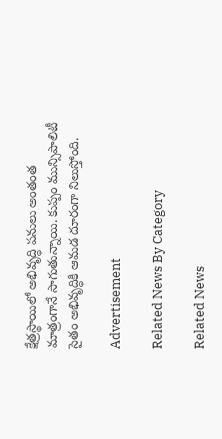క్షేత్రస్థాయిలో అభివృద్ధి పనులు అంతంత మాత్రంగానే సాగుతున్నాయి. కుప్పం మున్సిపాలిటీ సైతం అభివృద్ధికి ఆమడ దూరంగా నిలుస్తోంది.

Advertisement

Related News By Category

Related News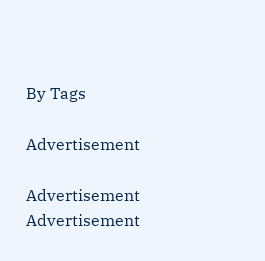By Tags

Advertisement

Advertisement
Advertisement